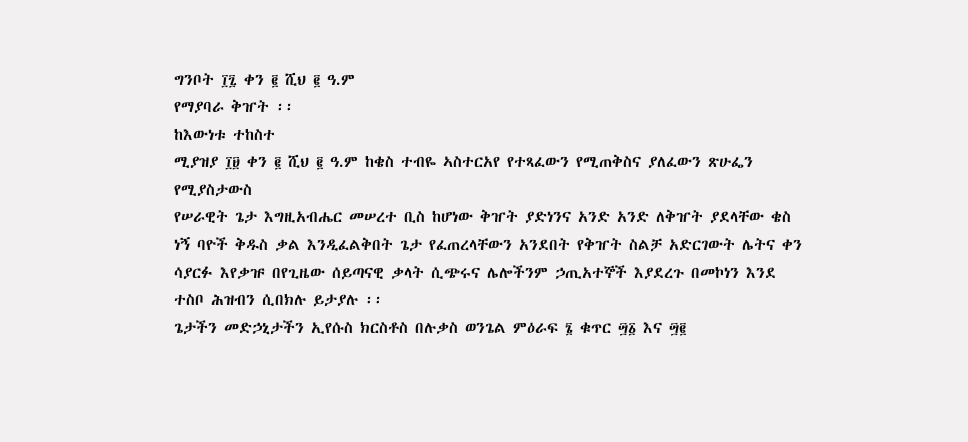ግንቦት ፲፯ ቀን ፪ ሺህ ፪ ዓ.ም
የማያባራ ቅዠት ፡፡
ከእውነቱ ተከስተ
ሚያዝያ ፲፱ ቀን ፪ ሺህ ፪ ዓ.ም ከቄስ ተብዬ ኣስተርአየ የተጻፈውን የሚጠቅስና ያለፈውን ጽሁፌን የሚያስታውስ
የሠራዊት ጌታ እግዚአብሔር መሠረተ ቢስ ከሆነው ቅዠት ያድነንና አንድ አንድ ለቅዠት ያደላቸው ቄስ ነኝ ባዮች ቅዱስ ቃል እንዲፈልቅበት ጌታ የፈጠረላቸውን አንደበት የቅዠት ስልቻ አድርገውት ሌትና ቀን ሳያርፉ እየቃዡ በየጊዜው ሰይጣናዊ ቃላት ሲጭሩና ሌሎችንም ኃጢአተኞች እያደረጉ በመኮነን እንደ ተስቦ ሕዝብን ሲበክሉ ይታያሉ ፡፡
ጌታችን መድኃኒታችን ኢየሱስ ክርስቶስ በሉቃስ ወንጌል ምዕራፍ ፮ ቁጥር ፵፩ እና ፵፪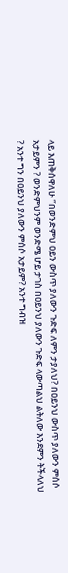ላይ እጠቅሰዋለሁ ‘’በወንድምህ ዐይን ውስጥ ያለውን ጉድፍ ለምን ታያለህ? በዐይንህ ውስጥ ያለውን ምሰሶ አታይምን ? ወንድምህንም ወንድሜ ሆይ ታገስ በዐይንህ ያለውን ጉድፍ ላውጣልህ ልትለው እንደምን ትችላለህ ? አንተ ግን በዐይንህ ያለውን ምሰሶ አታይም? አንተ ግብዝ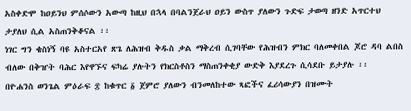አስቀድሞ ከዐይንህ ምሰሶውን አውጣ ከዚህ በኋላ በባልንጀራህ ዐይን ውስጥ ያለውን ጉድፍ ታወጣ ዘንድ አጥርተህ ታያለህ ሲል አስጠንቅቆናል ፡፡
ነገር ግን ቄስነኝ ባዩ አስተርአየ ጽጌ ለሕዝብ ቅዱስ ቃል ማቅረብ ሲገባቸው የሕዝብን ምክር ባለመቀበል ጆሮ ዳባ ልበስ ብለው በቅዠት ባሕር እየዋኙና ፍካሬ ያሉትን የክርስቶስን ማስጠንቀቂያ ውድቅ እያደረጉ ሲሳደቡ ይታያሉ ፡፡
በዮሐንስ ወንጌል ምዕራፍ ፰ ከቁጥር ፩ ጀምሮ ያለውን ብንመለከተው ጻፎችና ፈሪሳውያን በዝሙት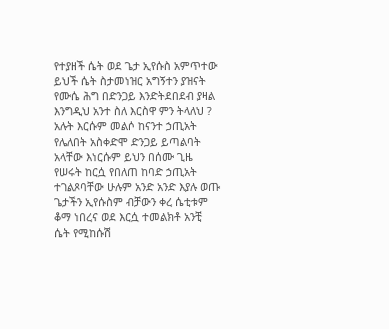የተያዘች ሴት ወደ ጌታ ኢየሱስ አምጥተው ይህች ሴት ስታመነዝር አግኝተን ያዝናት የሙሴ ሕግ በድንጋይ እንድትደበደብ ያዛል እንግዲህ አንተ ስለ እርስዋ ምን ትላለህ ? አሉት እርሱም መልሶ ከናንተ ኃጢአት የሌለበት አስቀድሞ ድንጋይ ይጣልባት አላቸው እነርሱም ይህን በሰሙ ጊዜ የሠሩት ከርሷ የበለጠ ከባድ ኃጢአት ተገልጾባቸው ሁሉም አንድ አንድ እያሉ ወጡ ጌታችን ኢየሱስም ብቻውን ቀረ ሴቲቱም ቆማ ነበረና ወደ እርሷ ተመልክቶ አንቺ ሴት የሚከሱሽ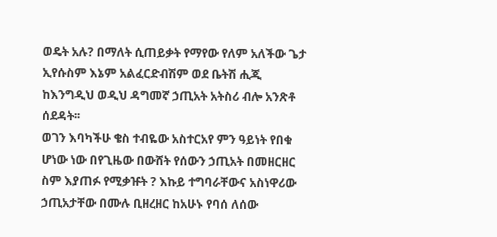ወዴት አሉ? በማለት ሲጠይቃት የማየው የለም አለችው ጌታ ኢየሱስም እኔም አልፈርድብሽም ወደ ቤትሽ ሒጂ ከእንግዲህ ወዲህ ዳግመኛ ኃጢአት አትስሪ ብሎ አንጽቶ ሰደዳት፡፡
ወገን እባካችሁ ቄስ ተብዬው አስተርአየ ምን ዓይነት የበቁ ሆነው ነው በየጊዜው በውሸት የሰውን ኃጢአት በመዘርዘር ስም እያጠፉ የሚቃዡት ? እኩይ ተግባራቸውና አስነዋሪው ኃጢአታቸው በሙሉ ቢዘረዘር ከአሁኑ የባሰ ለሰው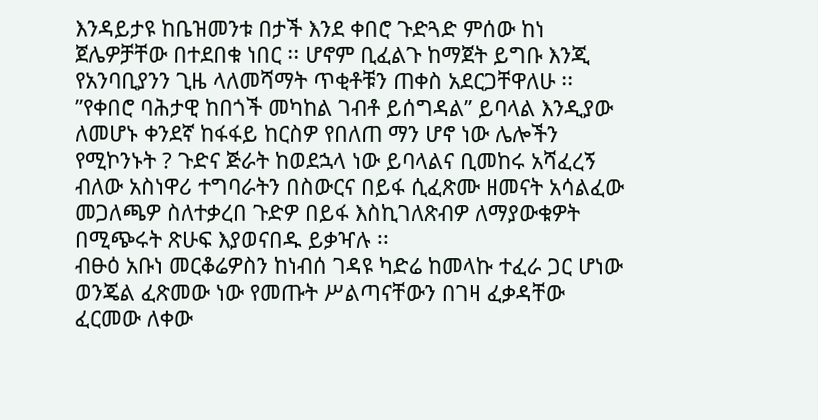እንዳይታዩ ከቤዝመንቱ በታች እንደ ቀበሮ ጉድጓድ ምሰው ከነ ጀሌዎቻቸው በተደበቁ ነበር ፡፡ ሆኖም ቢፈልጉ ከማጀት ይግቡ እንጂ የአንባቢያንን ጊዜ ላለመሻማት ጥቂቶቹን ጠቀስ አደርጋቸዋለሁ ፡፡
’’የቀበሮ ባሕታዊ ከበጎች መካከል ገብቶ ይሰግዳል’’ ይባላል እንዲያው ለመሆኑ ቀንደኛ ከፋፋይ ከርስዎ የበለጠ ማን ሆኖ ነው ሌሎችን የሚኮንኑት ? ጉድና ጅራት ከወደኋላ ነው ይባላልና ቢመከሩ አሻፈረኝ ብለው አስነዋሪ ተግባራትን በስውርና በይፋ ሲፈጽሙ ዘመናት አሳልፈው መጋለጫዎ ስለተቃረበ ጉድዎ በይፋ እስኪገለጽብዎ ለማያውቁዎት በሚጭሩት ጽሁፍ እያወናበዱ ይቃዣሉ ፡፡
ብፁዕ አቡነ መርቆሬዎስን ከነብሰ ገዳዩ ካድሬ ከመላኩ ተፈራ ጋር ሆነው ወንጄል ፈጽመው ነው የመጡት ሥልጣናቸውን በገዛ ፈቃዳቸው ፈርመው ለቀው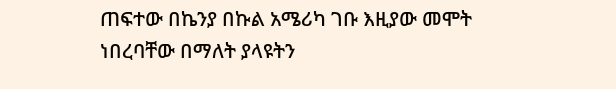ጠፍተው በኬንያ በኩል አሜሪካ ገቡ እዚያው መሞት ነበረባቸው በማለት ያላዩትን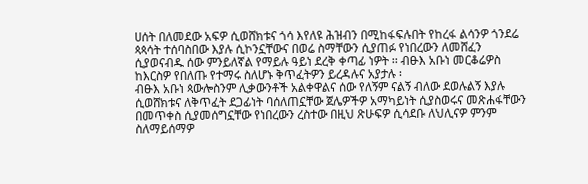ሀሰት በለመደው አፍዎ ሲወሸክቱና ጎሳ እየለዩ ሕዝብን በሚከፋፍሉበት የከረፋ ልሳንዎ ጎንደሬ ጳጳሳት ተሰባስበው እያሉ ሲኮንኗቸውና በወሬ ስማቸውን ሲያጠፉ የነበረውን ለመሸፈን ሲያወናብዱ ሰው ምንይለኛል የማይሉ ዓይነ ደረቅ ቀጣፊ ነዎት ፡፡ ብፁእ አቡነ መርቆሬዎስ ከእርስዎ የበለጡ የተማሩ ስለሆኑ ቅጥፈትዎን ይረዳሉና አያታሉ ፡
ብፁእ አቡነ ጳውሎስንም ሊቃውንቶች አልቀዋልና ሰው የለኝም ናልኝ ብለው ደወሉልኝ እያሉ ሲወሸክቱና ለቅጥፈት ደጋፊነት ባሰለጠኗቸው ጀሌዎችዎ አማካይነት ሲያስወሩና መጽሐፋቸውን በመጥቀስ ሲያመሰግኗቸው የነበረውን ረስተው በዚህ ጽሁፍዎ ሲሳደቡ ለህሊናዎ ምንም ስለማይሰማዎ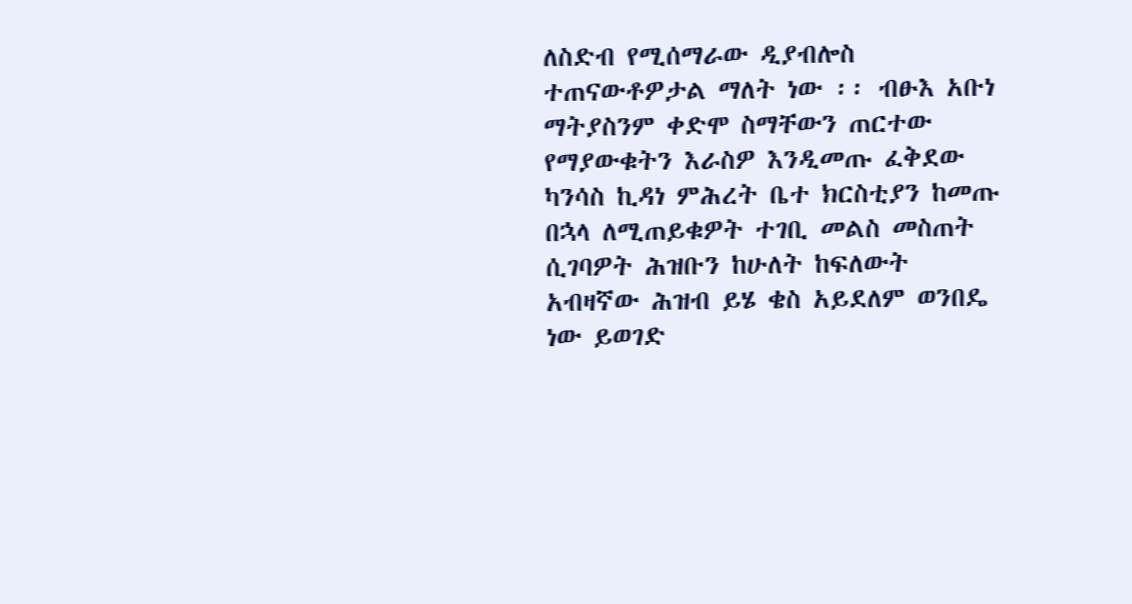ለስድብ የሚሰማራው ዲያብሎስ ተጠናውቶዎታል ማለት ነው ፡፡ ብፁእ አቡነ ማትያስንም ቀድሞ ስማቸውን ጠርተው የማያውቁትን እራስዎ እንዲመጡ ፈቅደው ካንሳስ ኪዳነ ምሕረት ቤተ ክርስቲያን ከመጡ በኋላ ለሚጠይቁዎት ተገቢ መልስ መስጠት ሲገባዎት ሕዝቡን ከሁለት ከፍለውት አብዛኛው ሕዝብ ይሄ ቄስ አይደለም ወንበዴ ነው ይወገድ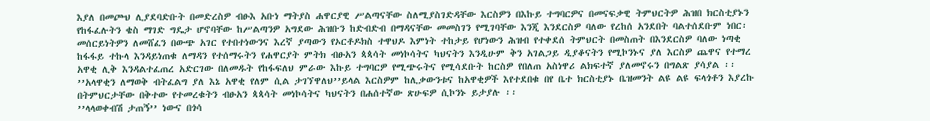እያለ በመጮህ ሊያደባድቡት በመድረስዎ ብፁእ አቡነ ማትያስ ሐዋርያዊ ሥልጣናቸው ስለሚያስገድዳቸው እርስዎን በእኩይ ተግባርዎና በመናፍቃዊ ትምህርትዎ ሕዝበ ክርስቲያኑን የከፋፈሉትን ቄስ ማገድ ግዴታ ሆኖባቸው ከሥልጣንዎ አግደው ሕዝቡን ከድብድብ በማዳናቸው መመስገን የሚገባቸው እንጂ እንደርስዎ ባለው የረከሰ አንደበት ባልተሰደቡም ነበር፡
መሰርይነትዎን ለመሸፈን በውጭ አገር የተበተነውንና እረኛ ያጣውን የኦርቶዶክስ ተዋህዶ እምነት ተከታይ የሆነውን ሕዝብ የተቀደሰ ትምህርት በመስጠት በእንደርስዎ ባለው ነጣቂ ከፋፋይ ተኩላ እንዳይነጠቁ ለማዳን የተሰማሩትን የሐዋርያት ምትክ ብፁአን ጳጳሳት መነኮሳትና ካህናትን እንዲሁም ቅን አገልጋይ ዲያቆናትን የሚኮንኑና ያለ እርስዎ ጨዋና የተማረ አዋቂ ሊቅ እንዳልተፈጠረ አድርገው በለመዱት የከፋፍለህ ምራው እኩይ ተግባርዎ የሚጭሩትና የሚሳደቡት ከርስዎ የበለጠ አስነዋሪ ልክፍተኛ ያለመኖሩን በግልጽ ያሳያል ፡፡
’’አላዋቂን ለማወቅ ብትፈልግ ያለ እኔ አዋቂ የለም ሲል ታገኘዋለህ’’ይላል እርስዎም ከሊቃውንቱና ከአዋቂዎች እየተደበቁ በየ ቤተ ክርስቲያኑ ቤዝመንት ልዩ ልዩ ፍላጎቶን እያረኩ በትምህርታቸው በቅተው የተመረቁትን ብፁአን ጳጳሳት መነኮሳትና ካህናትን በሐሰተኛው ጽሁፍዎ ሲኮንኑ ይታያሉ ፡፡
’’ላላወቀብሽ ታጠኝ’’ ነውና በጎሳ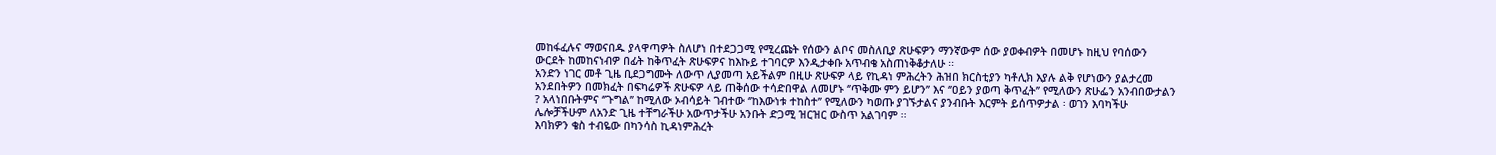መከፋፈሉና ማወናበዱ ያላዋጣዎት ስለሆነ በተደጋጋሚ የሚረጩት የሰውን ልቦና መስለቢያ ጽሁፍዎን ማንኛውም ሰው ያወቀብዎት በመሆኑ ከዚህ የባሰውን ውርደት ከመከናነብዎ በፊት ከቅጥፈት ጽሁፍዎና ከእኩይ ተገባርዎ እንዲታቀቡ አጥብቄ አስጠነቅቆታለሁ ፡፡
አንድን ነገር መቶ ጊዜ ቢደጋግሙት ለውጥ ሊያመጣ አይችልም በዚሁ ጽሁፍዎ ላይ የኪዳነ ምሕረትን ሕዝበ ክርስቲያን ካቶሊክ እያሉ ልቅ የሆነውን ያልታረመ አንደበትዎን በመክፈት በፍካሬዎች ጽሁፍዎ ላይ ጠቅሰው ተሳድበዋል ለመሆኑ ‘’ጥቅሙ ምን ይሆን’’ እና ‘’ዐይን ያወጣ ቅጥፈት’’ የሚለውን ጽሁፌን አንብበውታልን ? አላነበቡትምና ‘’ጉግል’’ ከሚለው ኦብሳይት ገብተው ‘’ከእውነቱ ተከስተ’’ የሚለውን ካወጡ ያገኙታልና ያንብቡት እርምት ይሰጥዎታል ፡ ወገን እባካችሁ ሌሎቻችሁም ለአንድ ጊዜ ተቸግራችሁ አውጥታችሁ አንቡት ድጋሚ ዝርዝር ውስጥ አልገባም ፡፡
እባክዎን ቄስ ተብዬው በካንሳስ ኪዳነምሕረት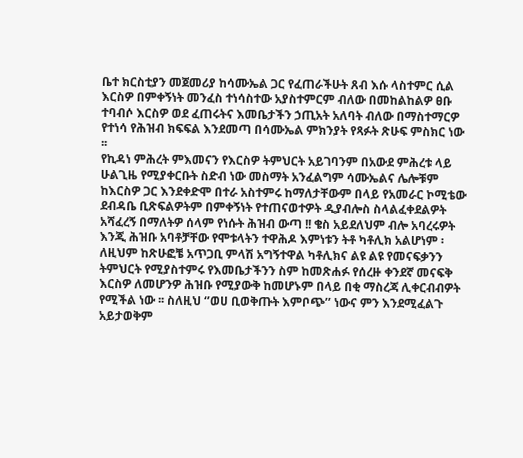ቤተ ክርስቲያን መጀመሪያ ከሳሙኤል ጋር የፈጠራችሁት ጸብ እሱ ላስተምር ሲል እርስዎ በምቀኝነት መንፈስ ተነሳስተው አያስተምርም ብለው በመከልከልዎ ፀቡ ተባብሶ እርስዎ ወደ ፈጠሩትና እመቤታችን ኃጢአት አለባት ብለው በማስተማርዎ የተነሳ የሕዝብ ክፍፍል እንደመጣ በሳሙኤል ምክንያት የጻፉት ጽሁፍ ምስክር ነው ፡፡
የኪዳነ ምሕረት ምእመናን የእርስዎ ትምህርት አይገባንም በአውደ ምሕረቱ ላይ ሁልጊዜ የሚያቀርቡት ስድብ ነው መስማት አንፈልግም ሳሙኤልና ሌሎቹም ከእርስዎ ጋር እንደቀድሞ በተራ አስተምሩ ከማለታቸውም በላይ የአመራር ኮሚቴው ደብዳቤ ቢጽፍልዎትም በምቀኝነት የተጠናወተዎት ዲያብሎስ ስላልፈቀደልዎት አሻፈረኝ በማለትዎ ሰላም የነሱት ሕዝብ ውጣ !! ቄስ አይደለህም ብሎ አባረሩዎት እንጂ ሕዝቡ አባቶቻቸው የሞቱላትን ተዋሕዶ እምነቱን ትቶ ካቶሊክ አልሆነም ፡ ለዚህም ከጽሁፎቼ አጥጋቢ ምላሽ አግኝተዋል ካቶሊክና ልዩ ልዩ የመናፍቃንን ትምህርት የሚያስተምሩ የእመቤታችንን ስም ከመጽሐፉ የሰረዙ ቀንደኛ መናፍቅ እርስዎ ለመሆንዎ ሕዝቡ የሚያውቅ ከመሆኑም በላይ በቂ ማስረጃ ሊቀርብብዎት የሚችል ነው ፡፡ ስለዚህ ‘’ወሀ ቢወቅጡት እምቦጭ’’ ነውና ምን እንደሚፈልጉ አይታወቅም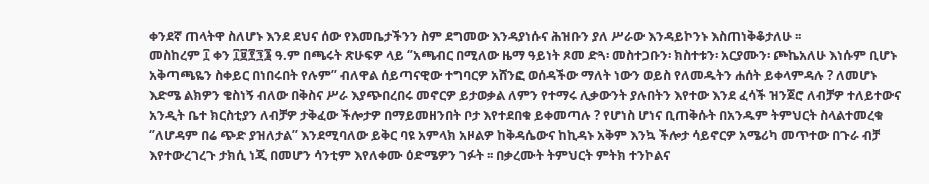ቀንደኛ ጠላትዋ ስለሆኑ እንደ ደህና ሰው የእመቤታችንን ስም ደግመው እንዳያነሱና ሕዝቡን ያለ ሥራው እንዳይኮንኑ እስጠነቅቆታለሁ ፡፡
መስከረም ፲ ቀን ፲፱፻፺፮ ዓ.ም በጫሩት ጽሁፍዎ ላይ ‘’አጫብር በሚለው ዜማ ዓይነት ጾመ ድጓ፡ መስተጋቡን፡ ክስተቱን፡ አርያሙን፡ ጮኬአለሁ እነሱም ቢሆኑ አቅጣጫዬን ስቀይር በነበሩበት የሉም’’ ብለዋል ሰይጣናዊው ተግባርዎ አሸንፎ ወሰዳችው ማለት ነውን ወይስ የለመዱትን ሐሰት ይቀላምዳሉ ? ለመሆኑ እድሜ ልክዎን ቄስነኝ ብለው በቅስና ሥራ እያጭበረበሩ መኖርዎ ይታወቃል ለምን የተማሩ ሊቃውንት ያሉበትን እየተው እንደ ፈሳች ዝንጀሮ ለብቻዎ ተለይተውና አንዲት ቤተ ክርስቲያን ለብቻዎ ታቅፈው ችሎታዎ በማይመዘንበት ቦታ እየተደበቁ ይቀመጣሉ ? የሆነስ ሆነና ቢጠቅሱት በአንዱም ትምህርት ስላልተመረቁ ‘’ለሆዳም በሬ ጭድ ያዝለታል’’ እንደሚባለው ይቅር ባዩ አምላክ አዞልዎ ከቅዳሴውና ከኪዳኑ አቅም እንኳ ችሎታ ሳይኖርዎ አሜሪካ መጥተው በጉራ ብቻ እየተውረገረጉ ታክሲ ነጂ በመሆን ሳንቲም እየለቀሙ ዕድሜዎን ገፉት ፡፡ በቃረሙት ትምህርት ምትክ ተንኮልና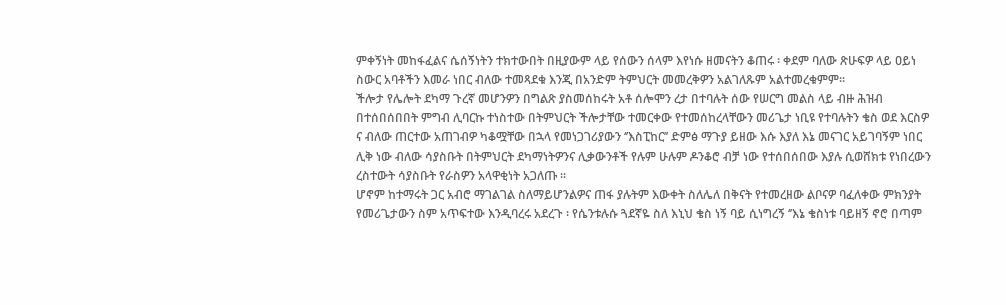ምቀኝነት መከፋፈልና ሴሰኝነትን ተክተውበት በዚያውም ላይ የሰውን ሰላም እየነሱ ዘመናትን ቆጠሩ ፡ ቀደም ባለው ጽሁፍዎ ላይ ዐይነ ስውር አባቶችን እመራ ነበር ብለው ተመጻደቁ እንጂ በአንድም ትምህርት መመረቅዎን አልገለጹም አልተመረቁምም፡፡
ችሎታ የሌሎት ደካማ ጉረኛ መሆንዎን በግልጽ ያስመሰከሩት አቶ ሰሎሞን ረታ በተባሉት ሰው የሠርግ መልስ ላይ ብዙ ሕዝብ በተሰበሰበበት ምግብ ሊባርኩ ተነስተው በትምህርት ችሎታቸው ተመርቀው የተመሰከረላቸውን መሪጌታ ነቢዩ የተባሉትን ቄስ ወደ እርስዎ ና ብለው ጠርተው አጠገብዎ ካቆሟቸው በኋላ የመነጋገሪያውን ‘’እስፒከር’’ ድምፅ ማጉያ ይዘው እሱ እያለ እኔ መናገር አይገባኝም ነበር ሊቅ ነው ብለው ሳያስቡት በትምህርት ደካማነትዎንና ሊቃውንቶች የሉም ሁሉም ዶንቆሮ ብቻ ነው የተሰበሰበው እያሉ ሲወሸክቱ የነበረውን ረስተውት ሳያስቡት የራስዎን አላዋቂነት አጋለጡ ፡፡
ሆኖም ከተማሩት ጋር አብሮ ማገልገል ስለማይሆንልዎና ጠፋ ያሉትም እውቀት ስለሌለ በቅናት የተመረዘው ልቦናዎ ባፈለቀው ምክንያት የመሪጌታውን ስም አጥፍተው እንዲባረሩ አደረጉ ፡ የሴንቱሉሱ ጓደኛዬ ስለ እኒህ ቄስ ነኝ ባይ ሲነግረኝ ‘’እኔ ቄስነቱ ባይዘኝ ኖሮ በጣም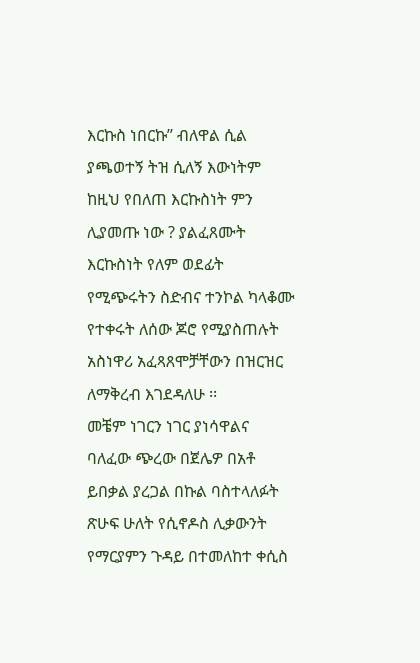እርኩስ ነበርኩ’’ ብለዋል ሲል ያጫወተኝ ትዝ ሲለኝ እውነትም ከዚህ የበለጠ እርኩስነት ምን ሊያመጡ ነው ? ያልፈጸሙት እርኩስነት የለም ወደፊት የሚጭሩትን ስድብና ተንኮል ካላቆሙ የተቀሩት ለሰው ጆሮ የሚያስጠሉት አስነዋሪ አፈጻጸሞቻቸውን በዝርዝር ለማቅረብ እገደዳለሁ ፡፡
መቼም ነገርን ነገር ያነሳዋልና ባለፈው ጭረው በጀሌዎ በአቶ ይበቃል ያረጋል በኩል ባስተላለፉት ጽሁፍ ሁለት የሲኖዶስ ሊቃውንት የማርያምን ጉዳይ በተመለከተ ቀሲስ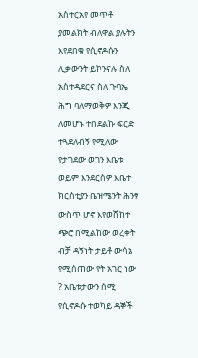አስተርአየ መጥቶ ያመልክት ብለዋል ያሉትን እየደበቁ የሲኖዶሱን ሊቃውንት ይኮንናሉ ስለ አስተዳደርና ስለ ጉባኤ ሕግ ባለማወቅዎ እንጂ ለመሆኑ ተበደልኩ ፍርድ ተጓደለብኝ የሚለው የታገደው ወገን እቤቱ ወይም እንደርስዎ እቤተ ክርስቲያን ቤዝሜንት ሕንፃ ውስጥ ሆኖ እየወሸከተ ጭሮ በሚልከው ወረቀት ብቻ ዳኝነት ታይቶ ውሳኔ የሚሰጠው የት አገር ነው ? አቤቱታውን ሰሚ የሲኖዶሱ ተወካይ ዳኞች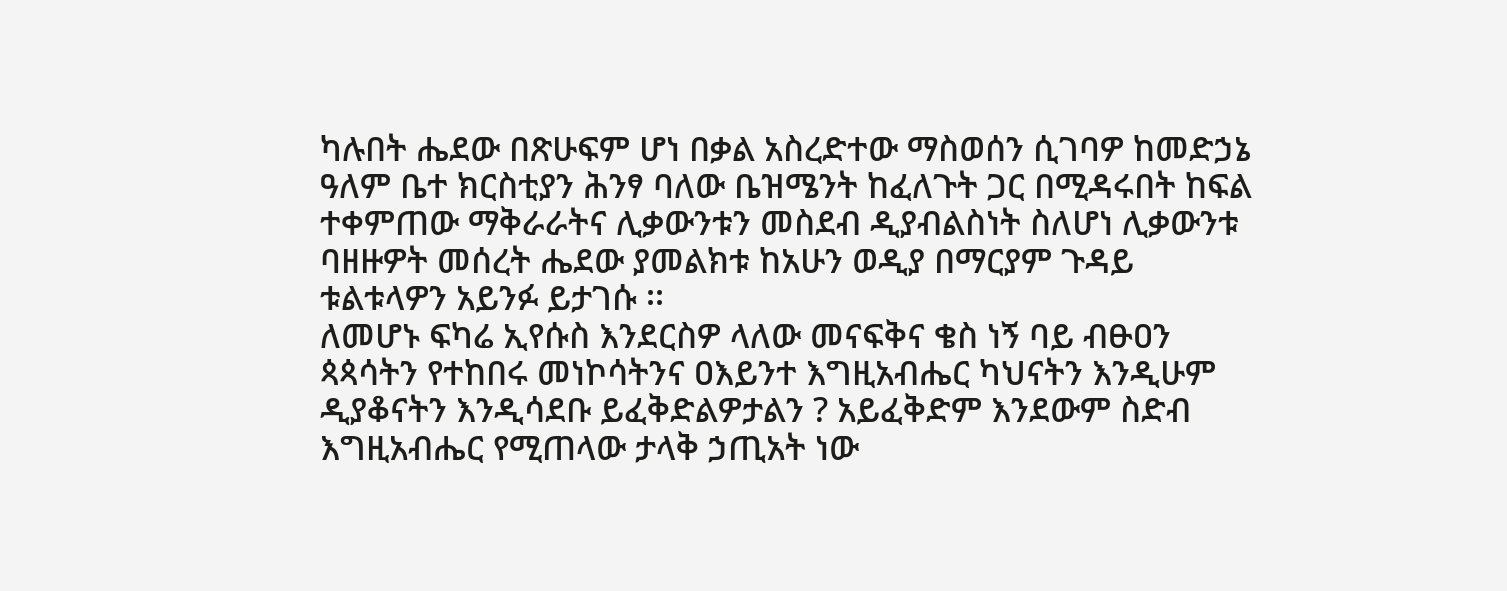ካሉበት ሔደው በጽሁፍም ሆነ በቃል አስረድተው ማስወሰን ሲገባዎ ከመድኃኔ ዓለም ቤተ ክርስቲያን ሕንፃ ባለው ቤዝሜንት ከፈለጉት ጋር በሚዳሩበት ከፍል ተቀምጠው ማቅራራትና ሊቃውንቱን መስደብ ዲያብልስነት ስለሆነ ሊቃውንቱ ባዘዙዎት መሰረት ሔደው ያመልክቱ ከአሁን ወዲያ በማርያም ጉዳይ ቱልቱላዎን አይንፉ ይታገሱ ፡፡
ለመሆኑ ፍካሬ ኢየሱስ እንደርስዎ ላለው መናፍቅና ቄስ ነኝ ባይ ብፁዐን ጳጳሳትን የተከበሩ መነኮሳትንና ዐእይንተ እግዚአብሔር ካህናትን እንዲሁም ዲያቆናትን እንዲሳደቡ ይፈቅድልዎታልን ? አይፈቅድም እንደውም ስድብ እግዚአብሔር የሚጠላው ታላቅ ኃጢአት ነው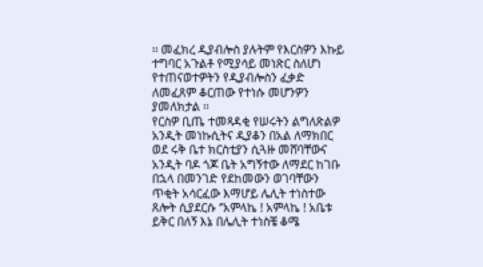፡፡ መፈክረ ዲያብሎስ ያሉትም የእርስዎን እኩይ ተግባር አጉልቶ የሚያሳይ መነጽር ስለሆነ የተጠናወተዎትን የዲያብሎስን ፈቃድ ለመፈጸም ቆርጠው የተነሱ መሆንዎን ያመለክታል ፡፡
የርስዎ ቢጤ ተመጻዳቂ የሠሩትን ልግለጽልዎ አንዲት መነኩሲትና ዲያቆን በአል ለማክበር ወደ ሩቅ ቤተ ክርስቲያን ሲጓዙ መሸባቸውና አንዲት ባዶ ጎጆ ቤት አግኝተው ለማደር ከገቡ በኋላ በመንገድ የደከመውን ወገባቸውን ጥቂት አሳርፈው እማሆይ ሌሊት ተነስተው ጸሎት ሲያደርሱ ‘’አምላኬ ! አምላኬ ! አቤቱ ይቅር በለኝ እኔ በሌሊት ተነስቼ ቆሜ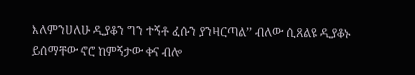እለምንሀለሁ ዲያቆን ግን ተኝቶ ፈሱን ያንዛርጣል’’ ብለው ሲጸልዩ ዲያቆኑ ይሰማቸው ኖሮ ከምኝታው ቀና ብሎ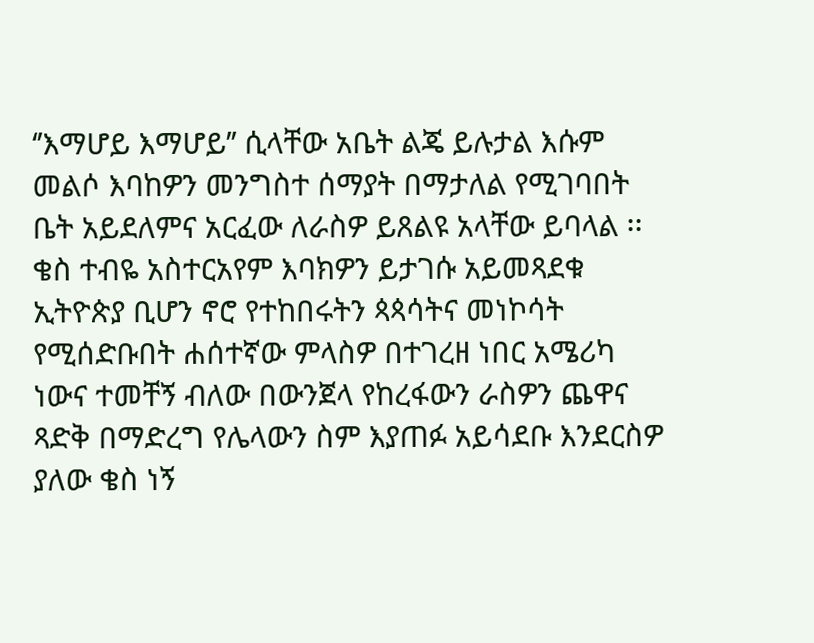‘’እማሆይ እማሆይ’’ ሲላቸው አቤት ልጄ ይሉታል እሱም መልሶ እባከዎን መንግስተ ሰማያት በማታለል የሚገባበት ቤት አይደለምና አርፈው ለራስዎ ይጸልዩ አላቸው ይባላል ፡፡ ቄስ ተብዬ አስተርአየም እባክዎን ይታገሱ አይመጻደቁ ኢትዮጵያ ቢሆን ኖሮ የተከበሩትን ጳጳሳትና መነኮሳት የሚሰድቡበት ሐሰተኛው ምላስዎ በተገረዘ ነበር አሜሪካ ነውና ተመቸኝ ብለው በውንጀላ የከረፋውን ራስዎን ጨዋና ጻድቅ በማድረግ የሌላውን ስም እያጠፉ አይሳደቡ እንደርስዎ ያለው ቄስ ነኝ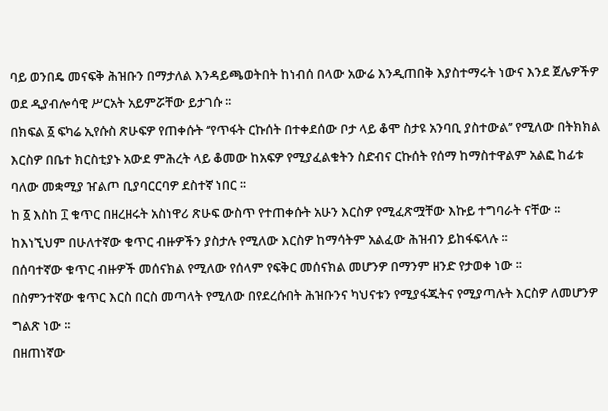ባይ ወንበዴ መናፍቅ ሕዝቡን በማታለል እንዳይጫወትበት ከነብሰ በላው አውሬ እንዲጠበቅ እያስተማሩት ነውና እንደ ጀሌዎችዎ ወደ ዲያብሎሳዊ ሥርአት አይምሯቸው ይታገሱ ፡፡
በክፍል ፩ ፍካሬ ኢየሱስ ጽሁፍዎ የጠቀሱት ‘’የጥፋት ርኩሰት በተቀደሰው ቦታ ላይ ቆሞ ስታዩ አንባቢ ያስተውል’’ የሚለው በትክክል እርስዎ በቤተ ክርስቲያኑ አውደ ምሕረት ላይ ቆመው ከአፍዎ የሚያፈልቁትን ስድብና ርኩሰት የሰማ ከማስተዋልም አልፎ ከፊቱ ባለው መቋሚያ ዠልጦ ቢያባርርባዎ ደስተኛ ነበር ፡፡
ከ ፩ እስከ ፲ ቁጥር በዘረዘሩት አስነዋሪ ጽሁፍ ውስጥ የተጠቀሱት አሁን እርስዎ የሚፈጽሟቸው እኩይ ተግባራት ናቸው ፡፡ ከእነኚህም በሁለተኛው ቁጥር ብዙዎችን ያስታሉ የሚለው እርስዎ ከማሳትም አልፈው ሕዝብን ይከፋፍላሉ ፡፡
በሰባተኛው ቁጥር ብዙዎች መሰናክል የሚለው የሰላም የፍቅር መሰናክል መሆንዎ በማንም ዘንድ የታወቀ ነው ፡፡
በስምንተኛው ቁጥር እርስ በርስ መጣላት የሚለው በየደረሱበት ሕዝቡንና ካህናቱን የሚያፋጁትና የሚያጣሉት እርስዎ ለመሆንዎ ግልጽ ነው ፡፡
በዘጠነኛው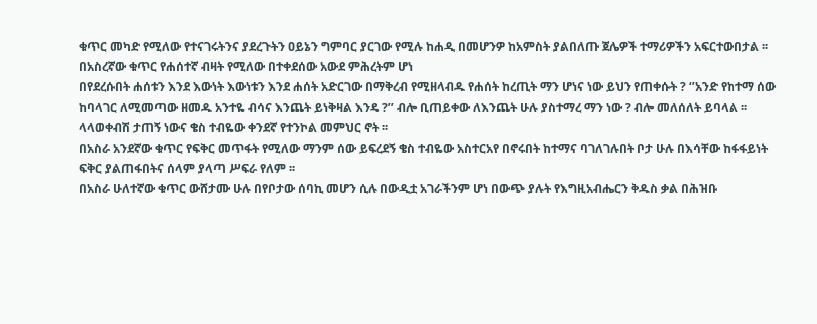ቁጥር መካድ የሚለው የተናገሩትንና ያደረጉትን ዐይኔን ግምባር ያርገው የሚሉ ከሐዲ በመሆንዎ ከአምስት ያልበለጡ ጀሌዎች ተማሪዎችን አፍርተውበታል ፡፡
በአስረኛው ቁጥር የሐሰተኛ ብዛት የሚለው በተቀደሰው አውደ ምሕረትም ሆነ
በየደረሱበት ሐሰቱን እንደ እውነት እውነቱን እንደ ሐሰት አድርገው በማቅረብ የሚዘላብዱ የሐሰት ከረጢት ማን ሆነና ነው ይህን የጠቀሱት ? ‘’አንድ የከተማ ሰው ከባላገር ለሚመጣው ዘመዱ አንተዬ ብሳና እንጨት ይነቅዛል እንዴ ?’’ ብሎ ቢጠይቀው ለእንጨት ሁሉ ያስተማረ ማን ነው ? ብሎ መለሰለት ይባላል ፡፡ ላላወቀብሽ ታጠኝ ነውና ቄስ ተብዬው ቀንደኛ የተንኮል መምህር ኖት ፡፡
በአስራ አንደኛው ቁጥር የፍቅር መጥፋት የሚለው ማንም ሰው ይፍረደኝ ቄስ ተብዬው አስተርአየ በኖሩበት ከተማና ባገለገሉበት ቦታ ሁሉ በእሳቸው ከፋፋይነት ፍቅር ያልጠፋበትና ሰላም ያላጣ ሥፍራ የለም ፡፡
በአስራ ሁለተኛው ቁጥር ውሸታሙ ሁሉ በየቦታው ሰባኪ መሆን ሲሉ በውዲቷ አገራችንም ሆነ በውጭ ያሉት የእግዚአብሔርን ቅዱስ ቃል በሕዝቡ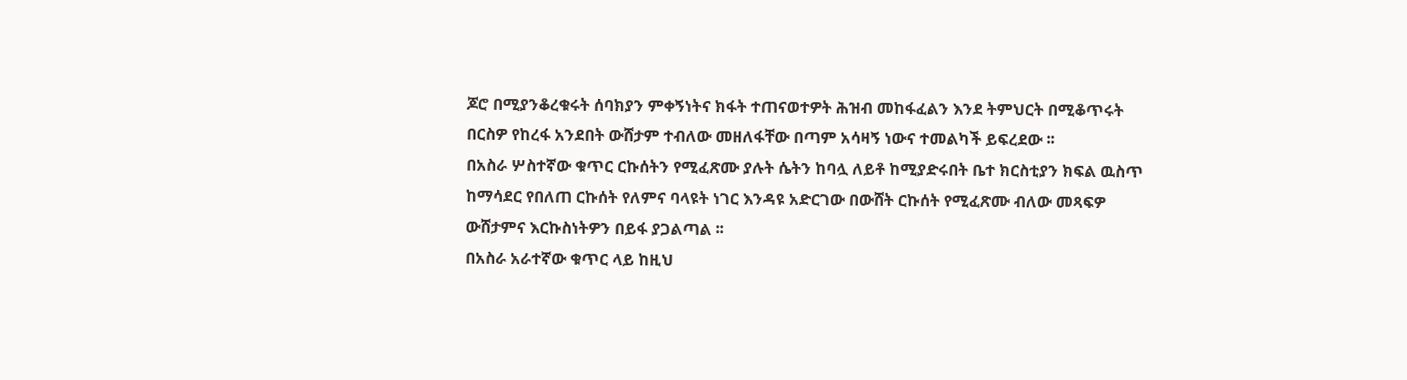ጆሮ በሚያንቆረቁሩት ሰባክያን ምቀኝነትና ክፋት ተጠናወተዎት ሕዝብ መከፋፈልን እንደ ትምህርት በሚቆጥሩት በርስዎ የከረፋ አንደበት ውሸታም ተብለው መዘለፋቸው በጣም አሳዛኝ ነውና ተመልካች ይፍረደው ፡፡
በአስራ ሦስተኛው ቁጥር ርኩሰትን የሚፈጽሙ ያሉት ሴትን ከባሏ ለይቶ ከሚያድሩበት ቤተ ክርስቲያን ክፍል ዉስጥ ከማሳደር የበለጠ ርኩሰት የለምና ባላዩት ነገር እንዳዩ አድርገው በውሸት ርኩሰት የሚፈጽሙ ብለው መጻፍዎ ውሸታምና እርኩስነትዎን በይፋ ያጋልጣል ፡፡
በአስራ አራተኛው ቁጥር ላይ ከዚህ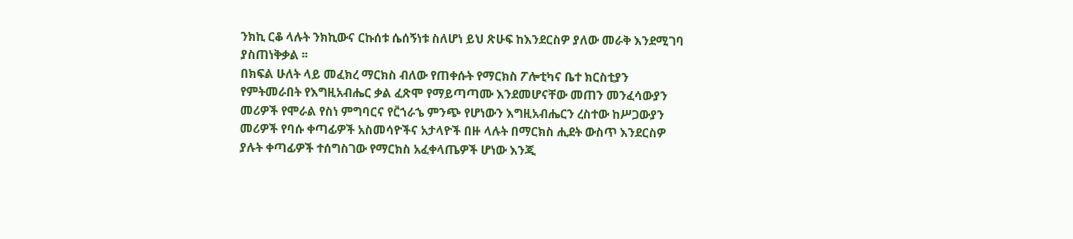ንክኪ ርቆ ላሉት ንክኪውና ርኩሰቱ ሴሰኝነቱ ስለሆነ ይህ ጽሁፍ ከእንደርስዎ ያለው መራቅ እንደሚገባ ያስጠነቅቃል ፡፡
በክፍል ሁለት ላይ መፈክረ ማርክስ ብለው የጠቀሱት የማርክስ ፖሎቲካና ቤተ ክርስቲያን የምትመራበት የእግዚአብሔር ቃል ፈጽሞ የማይጣጣሙ እንደመሆናቸው መጠን መንፈሳውያን መሪዎች የሞራል የስነ ምግባርና የር̎ኀራኄ ምንጭ የሆነውን እግዚአብሔርን ረስተው ከሥጋውያን መሪዎች የባሱ ቀጣፊዎች አስመሳዮችና አታላዮች በዙ ላሉት በማርክስ ሒደት ውስጥ እንደርስዎ ያሉት ቀጣፊዎች ተሰግስገው የማርክስ አፈቀላጤዎች ሆነው እንጂ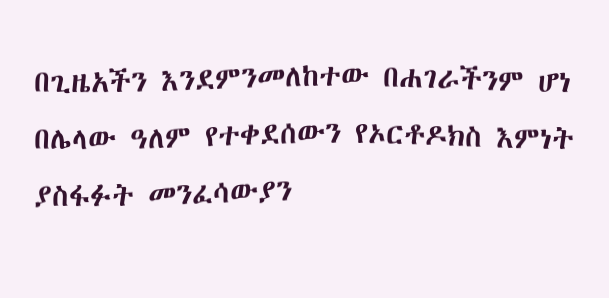በጊዜአችን እንደምንመለከተው በሐገራችንም ሆነ በሌላው ዓለም የተቀደሰውን የኦርቶዶክስ እምነት ያስፋፉት መንፈሳውያን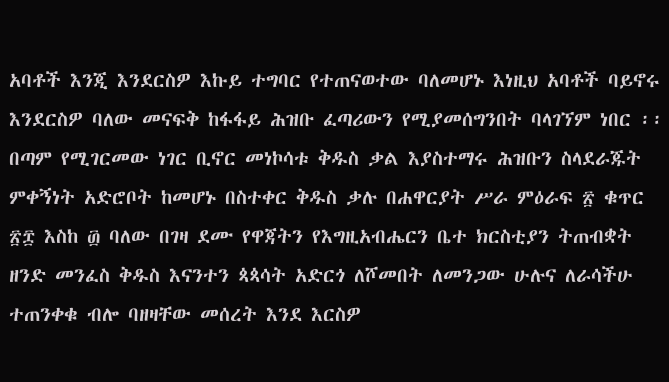አባቶች እንጂ እንደርስዎ እኩይ ተግባር የተጠናወተው ባለመሆኑ እነዚህ አባቶች ባይኖሩ እንደርስዎ ባለው መናፍቅ ከፋፋይ ሕዝቡ ፈጣሪውን የሚያመሰግንበት ባላገኘም ነበር ፡፡
በጣም የሚገርመው ነገር ቢኖር መነኮሳቱ ቅዱስ ቃል እያስተማሩ ሕዝቡን ስላደራጁት ምቀኝነት አድሮቦት ከመሆኑ በስተቀር ቅዱስ ቃሉ በሐዋርያት ሥራ ምዕራፍ ፳ ቁጥር ፳፰ እስከ ፴ ባለው በገዛ ደሙ የዋጃትን የእግዚአብሔርን ቤተ ክርስቲያን ትጠብቋት ዘንድ መንፈስ ቅዱስ እናንተን ጳጳሳት አድርጎ ለሾመበት ለመንጋው ሁሉና ለራሳችሁ ተጠንቀቁ ብሎ ባዘዛቸው መሰረት እንደ እርስዎ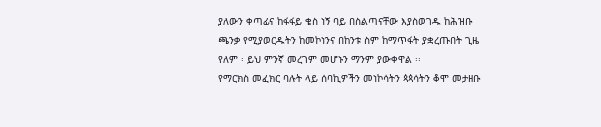ያለውን ቀጣፊና ከፋፋይ ቄስ ነኝ ባይ በስልጣናቸው እያስወገዱ ከሕዝቡ ጫንቃ የሚያወርዱትን ከመኮነንና በከንቱ ስም ከማጥፋት ያቋረጡበት ጊዜ የለም ፡ ይህ ምንኛ መረገም መሆኑን ማንም ያውቀዋል ፡፡
የማርክስ መፈክር ባሉት ላይ ሰባኪዎችን መነኮሳትን ጳጳሳትን ቆሞ መታዘቡ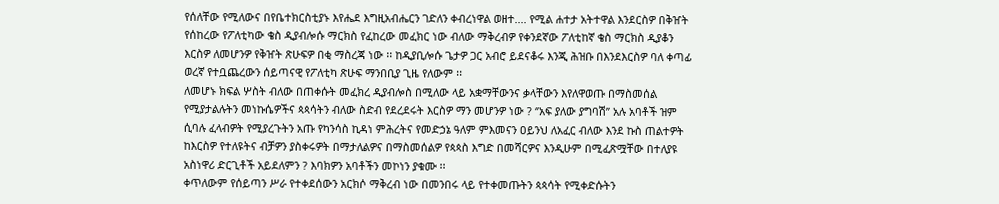የሰለቸው የሚለውና በየቤተክርስቲያኑ እየሔደ እግዚአብሔርን ገድለን ቀብረነዋል ወዘተ.... የሚል ሐተታ አትተዋል እንደርስዎ በቅዠት የሰከረው የፖለቲካው ቄስ ዲያብሎሱ ማርክስ የፈከረው መፈክር ነው ብለው ማቅረብዎ የቀንደኛው ፖለቲከኛ ቄስ ማርክስ ዲያቆን እርስዎ ለመሆንዎ የቅዠት ጽሁፍዎ በቂ ማስረጃ ነው ፡፡ ከዲያቢሎሱ ጌታዎ ጋር አብሮ ይደናቆሩ እንጂ ሕዝቡ በእንደእርስዎ ባለ ቀጣፊ ወረኛ የተቧጨረውን ሰይጣናዊ የፖለቲካ ጽሁፍ ማንበቢያ ጊዜ የለውም ፡፡
ለመሆኑ ክፍል ሦስት ብለው በጠቀሱት መፈክረ ዲያብሎስ በሚለው ላይ አቋማቸውንና ቃላቸውን እየለዋወጡ በማስመሰል የሚያታልሉትን መነኩሴዎችና ጳጳሳትን ብለው ስድብ የደረደሩት እርስዎ ማን መሆንዎ ነው ? ‘’አፍ ያለው ያግባሽ’’ አሉ አባቶች ዝም ሲባሉ ፈላብዎት የሚያረጉትን አጡ የካንሳስ ኪዳነ ምሕረትና የመድኃኔ ዓለም ምእመናን ዐይንህ ለአፈር ብለው እንደ ኩስ ጠልተዎት ከእርስዎ የተለዩትና ብቻዎን ያስቀሩዎት በማታለልዎና በማስመሰልዎ የጳጳስ እግድ በመሻርዎና እንዲሁም በሚፈጽሟቸው በተለያዩ አስነዋሪ ድርጊቶች አይደለምን ? እባክዎን አባቶችን መኮነን ያቁሙ ፡፡
ቀጥለውም የሰይጣን ሥራ የተቀደሰውን አርክሶ ማቅረብ ነው በመንበሩ ላይ የተቀመጡትን ጳጳሳት የሚቀድሱትን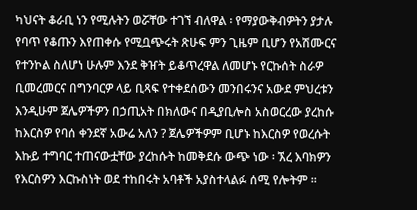ካህናት ቆራቢ ነን የሚሉትን ወሯቸው ተገኘ ብለዋል ፡ የማያውቅብዎትን ያታሉ የባጥ የቆጡን እየጠቀሱ የሚቧጭሩት ጽሁፍ ምን ጊዜም ቢሆን የአሽሙርና የተንኮል ስለሆነ ሁሉም እንደ ቅዠት ይቆጥረዋል ለመሆኑ የርኩሰት ስራዎ ቢመረመርና በግንባርዎ ላይ ቢጻፍ የተቀደሰውን መንበሩንና አውደ ምህረቱን እንዲሁም ጀሌዎችዎን በኃጢአት በክለውና በዲያቢሎስ አስወርረው ያረከሱ ከእርስዎ የባሰ ቀንደኛ አውሬ አለን ? ጀሌዎችዎም ቢሆኑ ከእርስዎ የወረሱት እኩይ ተግባር ተጠናውቷቸው ያረከሱት ከመቅደሱ ውጭ ነው ፡ ኧረ እባክዎን የእርስዎን እርኩስነት ወደ ተከበሩት አባቶች አያስተላልፉ ሰሚ የሎትም ፡፡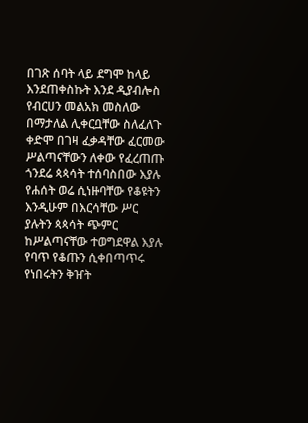በገጽ ሰባት ላይ ደግሞ ከላይ እንደጠቀስኩት እንደ ዲያብሎስ የብርሀን መልአክ መስለው በማታለል ሊቀርቧቸው ስለፈለጉ ቀድሞ በገዛ ፈቃዳቸው ፈርመው ሥልጣናቸውን ለቀው የፈረጠጡ ጎንደሬ ጳጳሳት ተሰባስበው እያሉ የሐሰት ወሬ ሲነዙባቸው የቆዩትን እንዲሁም በእርሳቸው ሥር ያሉትን ጳጳሳት ጭምር ከሥልጣናቸው ተወግደዋል እያሉ የባጥ የቆጡን ሲቀበጣጥሩ የነበሩትን ቅዠት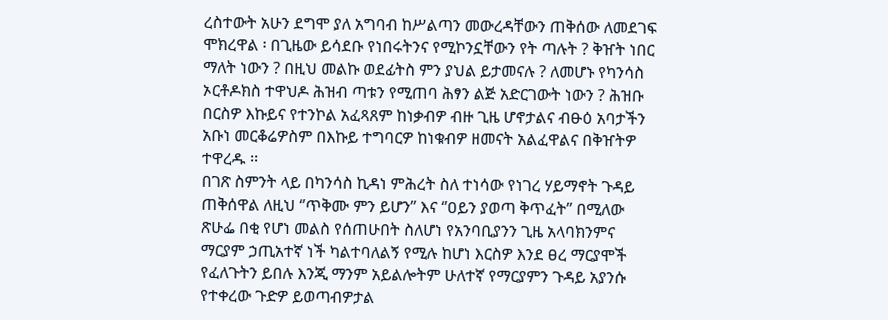ረስተውት አሁን ደግሞ ያለ አግባብ ከሥልጣን መውረዳቸውን ጠቅሰው ለመደገፍ ሞክረዋል ፡ በጊዜው ይሳደቡ የነበሩትንና የሚኮንኗቸውን የት ጣሉት ? ቅዠት ነበር ማለት ነውን ? በዚህ መልኩ ወደፊትስ ምን ያህል ይታመናሉ ? ለመሆኑ የካንሳስ ኦርቶዶክስ ተዋህዶ ሕዝብ ጣቱን የሚጠባ ሕፃን ልጅ አድርገውት ነውን ? ሕዝቡ በርስዎ እኩይና የተንኮል አፈጻጸም ከነቃብዎ ብዙ ጊዜ ሆኖታልና ብፁዕ አባታችን አቡነ መርቆሬዎስም በእኩይ ተግባርዎ ከነቁብዎ ዘመናት አልፈዋልና በቅዠትዎ ተዋረዱ ፡፡
በገጽ ስምንት ላይ በካንሳስ ኪዳነ ምሕረት ስለ ተነሳው የነገረ ሃይማኖት ጉዳይ ጠቅሰዋል ለዚህ ‘’ጥቅሙ ምን ይሆን’’ እና ‘’ዐይን ያወጣ ቅጥፈት’’ በሚለው ጽሁፌ በቂ የሆነ መልስ የሰጠሁበት ስለሆነ የአንባቢያንን ጊዜ አላባክንምና ማርያም ኃጢአተኛ ነች ካልተባለልኝ የሚሉ ከሆነ እርስዎ እንደ ፀረ ማርያሞች የፈለጉትን ይበሉ እንጂ ማንም አይልሎትም ሁለተኛ የማርያምን ጉዳይ አያንሱ የተቀረው ጉድዎ ይወጣብዎታል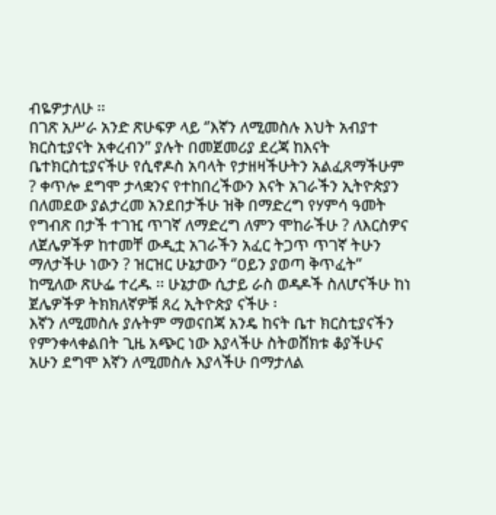ብዬዎታለሁ ፡፡
በገጽ አሥራ አንድ ጽሁፍዎ ላይ ‘’እኛን ለሚመስሉ እህት አብያተ ክርስቲያናት አቀረብን’’ ያሉት በመጀመሪያ ደረጃ ከእናት ቤተክርስቲያናችሁ የሲኖዶስ አባላት የታዘዛችሁትን አልፈጸማችሁም ? ቀጥሎ ደግሞ ታላቋንና የተከበረችውን እናት አገራችን ኢትዮጵያን በለመደው ያልታረመ አንደበታችሁ ዝቅ በማድረግ የሃምሳ ዓመት የግብጽ በታች ተገዢ ጥገኛ ለማድረግ ለምን ሞከራችሁ ? ለእርስዎና ለጀሌዎችዎ ከተመቸ ውዲቷ አገራችን አፈር ትጋጥ ጥገኛ ትሁን ማለታችሁ ነውን ? ዝርዝር ሁኔታውን ‘’ዐይን ያወጣ ቅጥፈት’’ ከሚለው ጽሁፌ ተረዱ ፡፡ ሁኔታው ሲታይ ራስ ወዳዶች ስለሆናችሁ ከነ ጀሌዎችዎ ትክክለኛዎቹ ጸረ ኢትዮጵያ ናችሁ ፡
እኛን ለሚመስሉ ያሉትም ማወናበጃ አንዴ ከናት ቤተ ክርስቲያናችን የምንቀላቀልበት ጊዜ አጭር ነው እያላችሁ ስትወሸክቱ ቆያችሁና አሁን ደግሞ እኛን ለሚመስሉ እያላችሁ በማታለል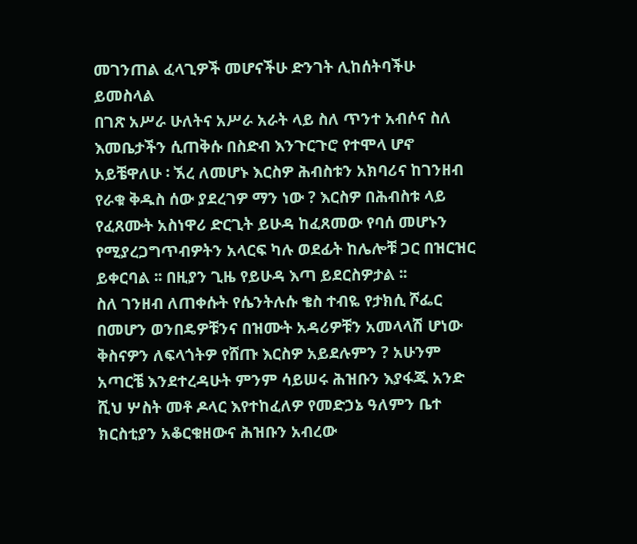መገንጠል ፈላጊዎች መሆናችሁ ድንገት ሊከሰትባችሁ ይመስላል
በገጽ አሥራ ሁለትና አሥራ አራት ላይ ስለ ጥንተ አብሶና ስለ እመቤታችን ሲጠቅሱ በስድብ እንጉርጉሮ የተሞላ ሆኖ አይቼዋለሁ ፡ ኧረ ለመሆኑ እርስዎ ሕብስቱን አክባሪና ከገንዘብ የራቁ ቅዱስ ሰው ያደረገዎ ማን ነው ? እርስዎ በሕብስቱ ላይ የፈጸሙት አስነዋሪ ድርጊት ይሁዳ ከፈጸመው የባሰ መሆኑን የሚያረጋግጥብዎትን አላርፍ ካሉ ወደፊት ከሌሎቹ ጋር በዝርዝር ይቀርባል ፡፡ በዚያን ጊዜ የይሁዳ እጣ ይደርስዎታል ፡፡
ስለ ገንዘብ ለጠቀሱት የሴንትሉሱ ቄስ ተብዬ የታክሲ ሾፌር በመሆን ወንበዴዎቹንና በዝሙት አዳሪዎቹን አመላላሽ ሆነው ቅስናዎን ለፍላጎትዎ የሸጡ እርስዎ አይደሉምን ? አሁንም አጣርቼ እንደተረዳሁት ምንም ሳይሠሩ ሕዝቡን እያፋጁ አንድ ሺህ ሦስት መቶ ዶላር እየተከፈለዎ የመድኃኔ ዓለምን ቤተ ክርስቲያን አቆርቁዘውና ሕዝቡን አብረው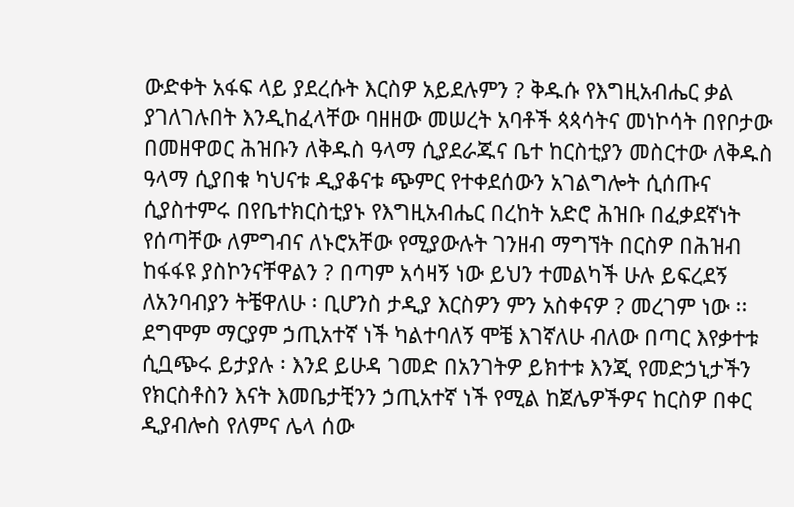ውድቀት አፋፍ ላይ ያደረሱት እርስዎ አይደሉምን ? ቅዱሱ የእግዚአብሔር ቃል ያገለገሉበት እንዲከፈላቸው ባዘዘው መሠረት አባቶች ጳጳሳትና መነኮሳት በየቦታው በመዘዋወር ሕዝቡን ለቅዱስ ዓላማ ሲያደራጁና ቤተ ከርስቲያን መስርተው ለቅዱስ ዓላማ ሲያበቁ ካህናቱ ዲያቆናቱ ጭምር የተቀደሰውን አገልግሎት ሲሰጡና ሲያስተምሩ በየቤተክርስቲያኑ የእግዚአብሔር በረከት አድሮ ሕዝቡ በፈቃደኛነት የሰጣቸው ለምግብና ለኑሮአቸው የሚያውሉት ገንዘብ ማግኘት በርስዎ በሕዝብ ከፋፋዩ ያስኮንናቸዋልን ? በጣም አሳዛኝ ነው ይህን ተመልካች ሁሉ ይፍረደኝ ለአንባብያን ትቼዋለሁ ፡ ቢሆንስ ታዲያ እርስዎን ምን አስቀናዎ ? መረገም ነው ፡፡
ደግሞም ማርያም ኃጢአተኛ ነች ካልተባለኝ ሞቼ እገኛለሁ ብለው በጣር እየቃተቱ ሲቧጭሩ ይታያሉ ፡ እንደ ይሁዳ ገመድ በአንገትዎ ይክተቱ እንጂ የመድኃኒታችን የክርስቶስን እናት እመቤታቺንን ኃጢአተኛ ነች የሚል ከጀሌዎችዎና ከርስዎ በቀር ዲያብሎስ የለምና ሌላ ሰው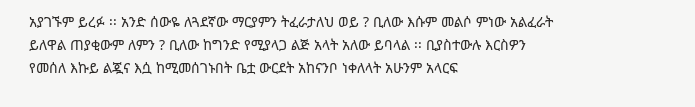አያገኙም ይረፉ ፡፡ አንድ ሰውዬ ለጓደኛው ማርያምን ትፈራታለህ ወይ ? ቢለው እሱም መልሶ ምነው አልፈራት ይለዋል ጠያቂውም ለምን ? ቢለው ከግንድ የሚያላጋ ልጅ አላት አለው ይባላል ፡፡ ቢያስተውሉ እርስዎን የመሰለ እኩይ ልጇና እሷ ከሚመሰገኑበት ቤቷ ውርደት አከናንቦ ነቀለላት አሁንም አላርፍ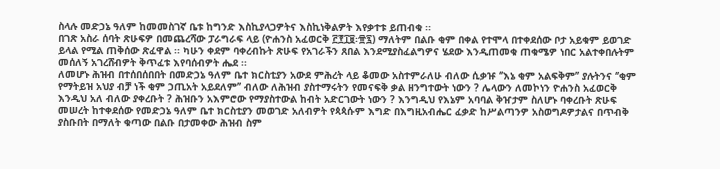ስላሉ መድኃኔ ዓለም ከመመስገኛ ቤቱ ከግንድ እስኪያላጋዎትና እስኪነቅልዎት እየቃተቱ ይጠብቁ ፡፡
በገጽ አስራ ሰባት ጽሁፍዎ በመጨረሻው ፓራግራፍ ላይ (ዮሐንስ አፈወርቅ ፫፻፲፱፡፹፯) ማለትም በልቡ ቂም በቀል የተሞላ በተቀደሰው ቦታ አይቁም ይወገድ ይላል የሚል ጠቅሰው ጽፈዋል ፡፡ ካሁን ቀደም ባቀረብኩት ጽሁፍ የአገራችን ጸበል እንደሚያስፈልግዎና ሄደው እንዲጠመቁ ጠቁሜዎ ነበር አልተቀበሉትም መሰለኝ አገረሸብዎት ቅጥፈቱ እየባሰብዎት ሔደ ፡፡
ለመሆኑ ሕዝብ በተሰበሰበበት በመድኃኔ ዓለም ቤተ ክርስቲያን አውደ ምሕረት ላይ ቆመው አስተምራለሁ ብለው ሲቃዡ ‘’እኔ ቂም አልፍቅም’’ ያሉትንና ‘’ቂም የማትይዝ አህያ ብቻ ነች ቂም ኃጢአት አይደለም’’ ብለው ለሕዝብ ያስተማሩትን የመናፍቅ ቃል ዘንግተውት ነውን ? ሌላውን ለመኮነን ዮሐንስ አፈወርቅ እንዲህ አለ ብለው ያቀረቡት ? ሕዝቡን አእምሮው የማያስተውል ከብት አድርገውት ነውን ? እንግዲህ የእኔም አባባል ቅዠታም ስለሆኑ ባቀረቡት ጽሁፍ መሠረት ከተቀደሰው የመድኃኔ ዓለም ቤተ ክርስቲያን መወገድ አለብዎት የጳጳሱም እግድ በእግዚአብሔር ፈቃድ ከሥልጣንዎ አስወግዶዎታልና በጥብቅ ያስቡበት በማለት ቁጣው በልቡ በታመቀው ሕዝብ ስም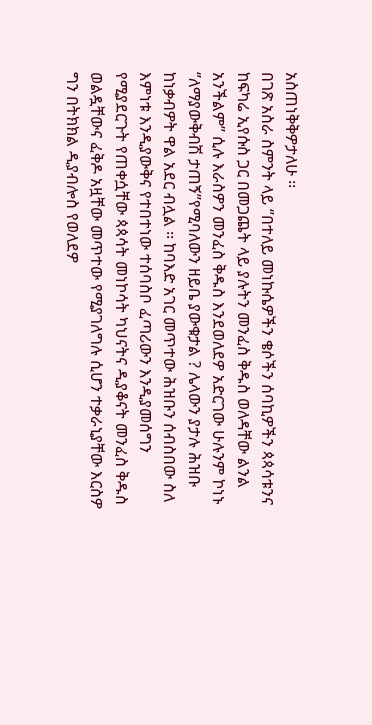አስጠነቅቅዎታለሁ ፡፡
በገጽ አስራ ስምንት ላይ ‘’በተለይ መነኩሴዎችን ቄሶችን ሰባኪዎችን ጳጳሳቱንና ከፍካሬ ኢየሱስ ጋር በመጋጨት ላይ ያሉትን መንፈስ ቅዱስ ወለዳቸው ልንል አንችልም’’ ሲሉ እራስዎን መንፈስ ቅዱስ እንደወለደዎ አድርገው ሁሉንም ኮነኑ ‘’ለማያውቅብሽ ታጠኝ’’የሚባለውን ዘይቤ ያውቁታል ? ሌላውን ያታሉ ሕዝቡ ከነቃብዎት ዋል አደር ብሏል ፡፡ ከባእድ አገር መጥተው ሕዝቡን ሰብስበው ስለ እምነቱ እንዲያውቅና የተበተነው ተሰባስቦ ፈጣሪውን እንዲያመሰግን የሚያደርጉት የጠቀሷቸው ጳጳሳት መነኮሳት ካህናትና ዲያቆናት መንፈስ ቅዱስ ወልዷቸውና ፈቅዶ አዟቸው መጥተው የሚያገለግሉ ሲሆን ተቃራኒያቸው እርስዎ ግን በትክክል ዲያብሎስ የወለደዎ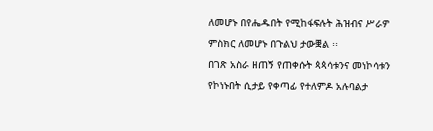ለመሆኑ በየሔዱበት የሚከፋፍሉት ሕዝብና ሥራዎ ምስክር ለመሆኑ በጉልህ ታውቛል ፡፡
በገጽ አስራ ዘጠኝ የጠቀሱት ጳጳሳቱንና መነኮሳቱን የኮነኑበት ሲታይ የቀጣፊ የተለምዶ አሉባልታ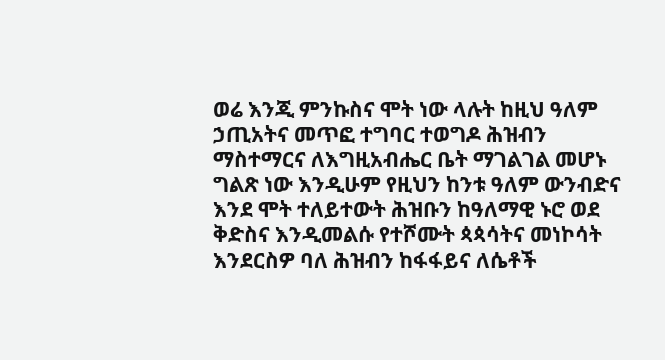ወሬ እንጂ ምንኩስና ሞት ነው ላሉት ከዚህ ዓለም ኃጢአትና መጥፎ ተግባር ተወግዶ ሕዝብን ማስተማርና ለእግዚአብሔር ቤት ማገልገል መሆኑ ግልጽ ነው እንዲሁም የዚህን ከንቱ ዓለም ውንብድና እንደ ሞት ተለይተውት ሕዝቡን ከዓለማዊ ኑሮ ወደ ቅድስና እንዲመልሱ የተሾሙት ጳጳሳትና መነኮሳት እንደርስዎ ባለ ሕዝብን ከፋፋይና ለሴቶች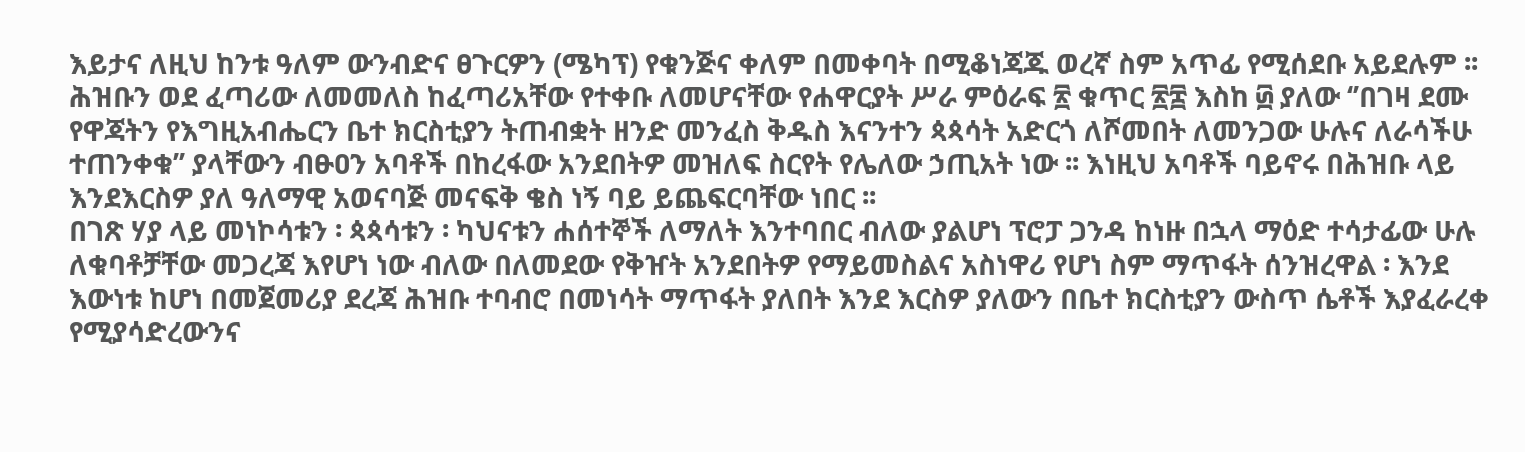እይታና ለዚህ ከንቱ ዓለም ውንብድና ፀጉርዎን (ሜካፕ) የቁንጅና ቀለም በመቀባት በሚቆነጃጁ ወረኛ ስም አጥፊ የሚሰደቡ አይደሉም ፡፡ ሕዝቡን ወደ ፈጣሪው ለመመለስ ከፈጣሪአቸው የተቀቡ ለመሆናቸው የሐዋርያት ሥራ ምዕራፍ ፳ ቁጥር ፳፰ እስከ ፴ ያለው ‘’በገዛ ደሙ የዋጃትን የእግዚአብሔርን ቤተ ክርስቲያን ትጠብቋት ዘንድ መንፈስ ቅዱስ እናንተን ጳጳሳት አድርጎ ለሾመበት ለመንጋው ሁሉና ለራሳችሁ ተጠንቀቁ’’ ያላቸውን ብፁዐን አባቶች በከረፋው አንደበትዎ መዝለፍ ስርየት የሌለው ኃጢአት ነው ፡፡ እነዚህ አባቶች ባይኖሩ በሕዝቡ ላይ እንደእርስዎ ያለ ዓለማዊ አወናባጅ መናፍቅ ቄስ ነኝ ባይ ይጨፍርባቸው ነበር ፡፡
በገጽ ሃያ ላይ መነኮሳቱን ፡ ጳጳሳቱን ፡ ካህናቱን ሐሰተኞች ለማለት እንተባበር ብለው ያልሆነ ፕሮፓ ጋንዳ ከነዙ በኋላ ማዕድ ተሳታፊው ሁሉ ለቁባቶቻቸው መጋረጃ እየሆነ ነው ብለው በለመደው የቅዠት አንደበትዎ የማይመስልና አስነዋሪ የሆነ ስም ማጥፋት ሰንዝረዋል ፡ እንደ እውነቱ ከሆነ በመጀመሪያ ደረጃ ሕዝቡ ተባብሮ በመነሳት ማጥፋት ያለበት እንደ እርስዎ ያለውን በቤተ ክርስቲያን ውስጥ ሴቶች እያፈራረቀ የሚያሳድረውንና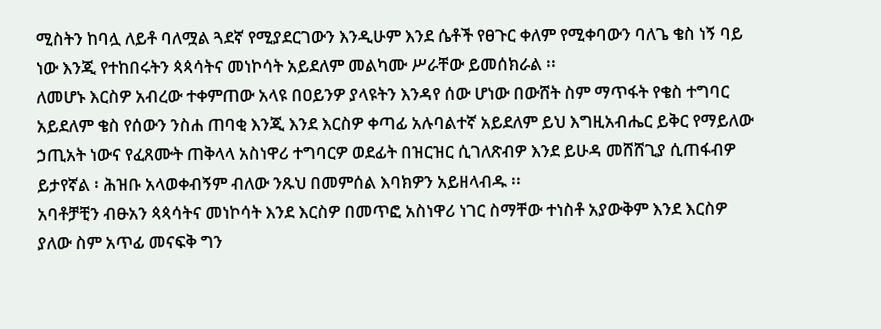ሚስትን ከባሏ ለይቶ ባለሟል ጓደኛ የሚያደርገውን እንዲሁም እንደ ሴቶች የፀጉር ቀለም የሚቀባውን ባለጌ ቄስ ነኝ ባይ ነው እንጂ የተከበሩትን ጳጳሳትና መነኮሳት አይደለም መልካሙ ሥራቸው ይመሰክራል ፡፡
ለመሆኑ እርስዎ አብረው ተቀምጠው አላዩ በዐይንዎ ያላዩትን እንዳየ ሰው ሆነው በውሸት ስም ማጥፋት የቄስ ተግባር አይደለም ቄስ የሰውን ንስሐ ጠባቂ እንጂ እንደ እርስዎ ቀጣፊ አሉባልተኛ አይደለም ይህ እግዚአብሔር ይቅር የማይለው ኃጢአት ነውና የፈጸሙት ጠቅላላ አስነዋሪ ተግባርዎ ወደፊት በዝርዝር ሲገለጽብዎ እንደ ይሁዳ መሸሸጊያ ሲጠፋብዎ ይታየኛል ፡ ሕዝቡ አላወቀብኝም ብለው ንጹህ በመምሰል እባክዎን አይዘላብዱ ፡፡
አባቶቻቺን ብፁአን ጳጳሳትና መነኮሳት እንደ እርስዎ በመጥፎ አስነዋሪ ነገር ስማቸው ተነስቶ አያውቅም እንደ እርስዎ ያለው ስም አጥፊ መናፍቅ ግን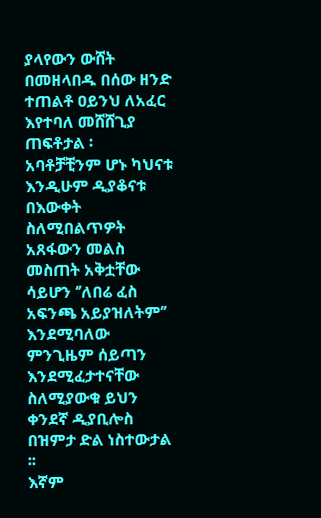ያላየውን ውሸት በመዘላበዱ በሰው ዘንድ ተጠልቶ ዐይንህ ለአፈር እየተባለ መሸሸጊያ ጠፍቶታል ፡
አባቶቻቺንም ሆኑ ካህናቱ እንዲሁም ዲያቆናቱ በእውቀት ስለሚበልጥዎት አጸፋውን መልስ መስጠት አቅቷቸው ሳይሆን ‘’ለበሬ ፈስ አፍንጫ አይያዝለትም’’ እንደሚባለው ምንጊዜም ሰይጣን እንደሚፈታተናቸው ስለሚያውቁ ይህን ቀንደኛ ዲያቢሎስ በዝምታ ድል ነስተውታል ፡፡
እኛም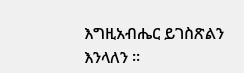እግዚአብሔር ይገስጽልን እንላለን ፡፡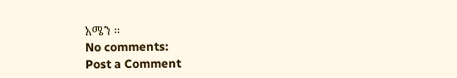አሜን ፡፡
No comments:
Post a Comment